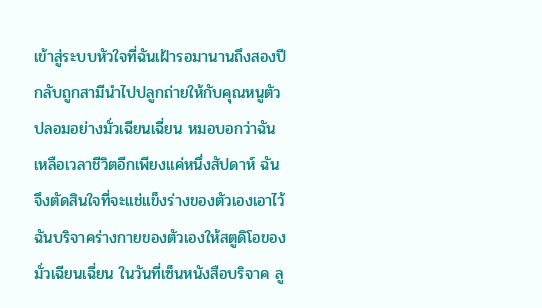เข้าสู่ระบบหัวใจที่ฉันเฝ้ารอมานานถึงสองปีกลับถูกสามีนำไปปลูกถ่ายให้กับคุณหนูตัวปลอมอย่างมั่วเฉียนเฉี่ยน หมอบอกว่าฉันเหลือเวลาชีวิตอีกเพียงแค่หนึ่งสัปดาห์ ฉันจึงตัดสินใจที่จะแช่แข็งร่างของตัวเองเอาไว้ ฉันบริจาคร่างกายของตัวเองให้สตูดิโอของมั่วเฉียนเฉี่ยน ในวันที่เซ็นหนังสือบริจาค ลู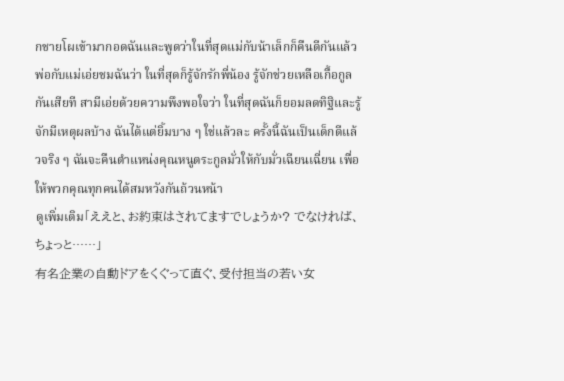กชายโผเข้ามากอดฉันและพูดว่าในที่สุดแม่กับน้าเล็กก็คืนดีกันแล้ว พ่อกับแม่เอ่ยชมฉันว่า ในที่สุดก็รู้จักรักพี่น้อง รู้จักช่วยเหลือเกื้อกูลกันเสียที สามีเอ่ยด้วยความพึงพอใจว่า ในที่สุดฉันก็ยอมลดทิฐิและรู้จักมีเหตุผลบ้าง ฉันได้แต่ยิ้มบาง ๆ ใช่แล้วละ ครั้งนี้ฉันเป็นเด็กดีแล้วจริง ๆ ฉันจะคืนตำแหน่งคุณหนูตระกูลมั่วให้กับมั่วเฉียนเฉี่ยน เพื่อให้พวกคุณทุกคนได้สมหวังกันถ้วนหน้า
ดูเพิ่มเติม「ええと、お約束はされてますでしょうか? でなければ、ちょっと……」
有名企業の自動ドアをくぐって直ぐ、受付担当の若い女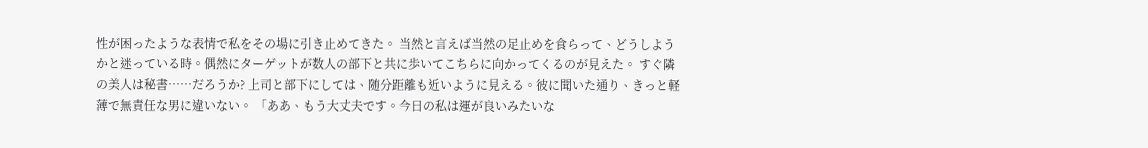性が困ったような表情で私をその場に引き止めてきた。 当然と言えば当然の足止めを食らって、どうしようかと迷っている時。偶然にターゲットが数人の部下と共に歩いてこちらに向かってくるのが見えた。 すぐ隣の美人は秘書……だろうか? 上司と部下にしては、随分距離も近いように見える。彼に聞いた通り、きっと軽薄で無責任な男に違いない。 「ああ、もう大丈夫です。今日の私は運が良いみたいな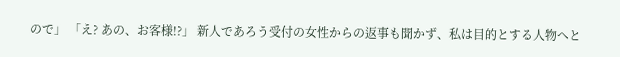ので」 「え? あの、お客様!?」 新人であろう受付の女性からの返事も聞かず、私は目的とする人物へと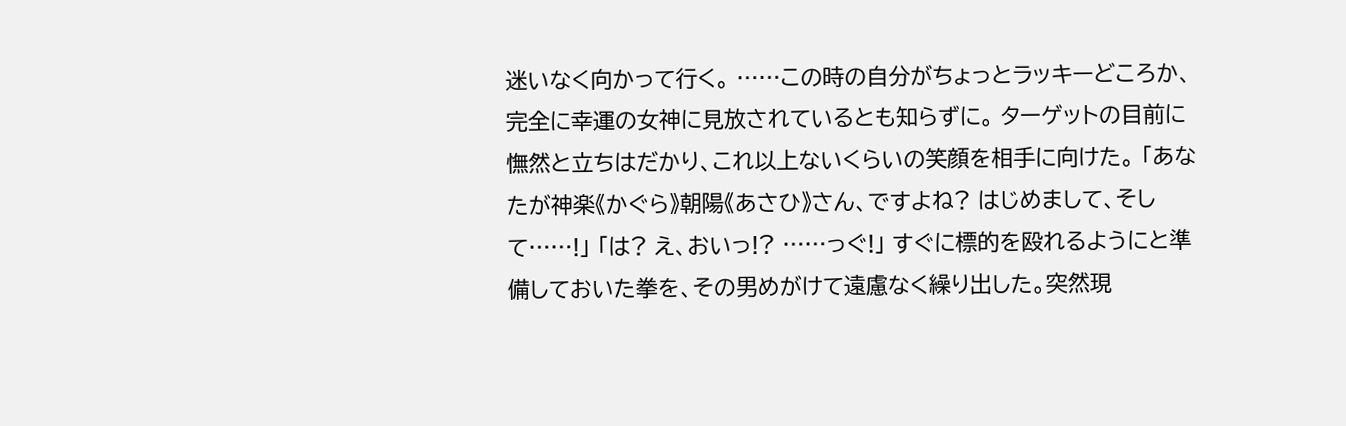迷いなく向かって行く。 ……この時の自分がちょっとラッキーどころか、完全に幸運の女神に見放されているとも知らずに。 ターゲットの目前に憮然と立ちはだかり、これ以上ないくらいの笑顔を相手に向けた。 「あなたが神楽《かぐら》朝陽《あさひ》さん、ですよね? はじめまして、そして……!」 「は? え、おいっ!? ……っぐ!」 すぐに標的を殴れるようにと準備しておいた拳を、その男めがけて遠慮なく繰り出した。突然現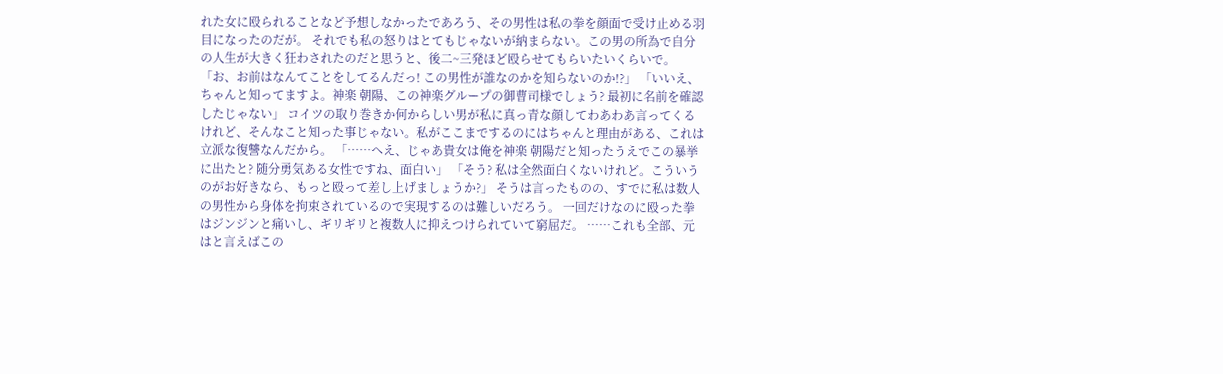れた女に殴られることなど予想しなかったであろう、その男性は私の拳を顔面で受け止める羽目になったのだが。 それでも私の怒りはとてもじゃないが納まらない。この男の所為で自分の人生が大きく狂わされたのだと思うと、後二~三発ほど殴らせてもらいたいくらいで。 「お、お前はなんてことをしてるんだっ! この男性が誰なのかを知らないのか!?」 「いいえ、ちゃんと知ってますよ。神楽 朝陽、この神楽グループの御曹司様でしょう? 最初に名前を確認したじゃない」 コイツの取り巻きか何からしい男が私に真っ青な顔してわあわあ言ってくるけれど、そんなこと知った事じゃない。私がここまでするのにはちゃんと理由がある、これは立派な復讐なんだから。 「……へえ、じゃあ貴女は俺を神楽 朝陽だと知ったうえでこの暴挙に出たと? 随分勇気ある女性ですね、面白い」 「そう? 私は全然面白くないけれど。こういうのがお好きなら、もっと殴って差し上げましょうか?」 そうは言ったものの、すでに私は数人の男性から身体を拘束されているので実現するのは難しいだろう。 一回だけなのに殴った拳はジンジンと痛いし、ギリギリと複数人に抑えつけられていて窮屈だ。 ……これも全部、元はと言えばこの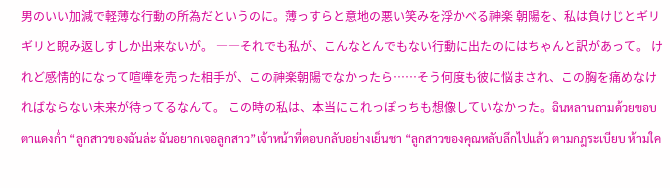男のいい加減で軽薄な行動の所為だというのに。薄っすらと意地の悪い笑みを浮かべる神楽 朝陽を、私は負けじとギリギリと睨み返しすしか出来ないが。 ――それでも私が、こんなとんでもない行動に出たのにはちゃんと訳があって。 けれど感情的になって喧嘩を売った相手が、この神楽朝陽でなかったら……そう何度も彼に悩まされ、この胸を痛めなければならない未来が待ってるなんて。 この時の私は、本当にこれっぽっちも想像していなかった。ฉินหลานถามด้วยขอบตาแดงก่ำ “ลูกสาวของฉันล่ะ ฉันอยากเจอลูกสาว”เจ้าหน้าที่ตอบกลับอย่างเย็นชา “ลูกสาวของคุณหลับลึกไปแล้ว ตามกฎระเบียบ ห้ามใค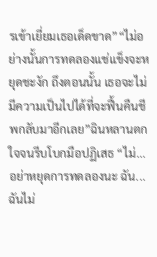รเข้าเยี่ยมเธอเด็ดขาด”“ไม่อย่างนั้นการทดลองแช่แข็งจะหยุดชะงัก ถึงตอนนั้น เธอจะไม่มีความเป็นไปได้ที่จะฟื้นคืนชีพกลับมาอีกเลย”ฉินหลานตกใจจนรีบโบกมือปฏิเสธ “ไม่...อย่าหยุดการทดลองนะ ฉัน...ฉันไม่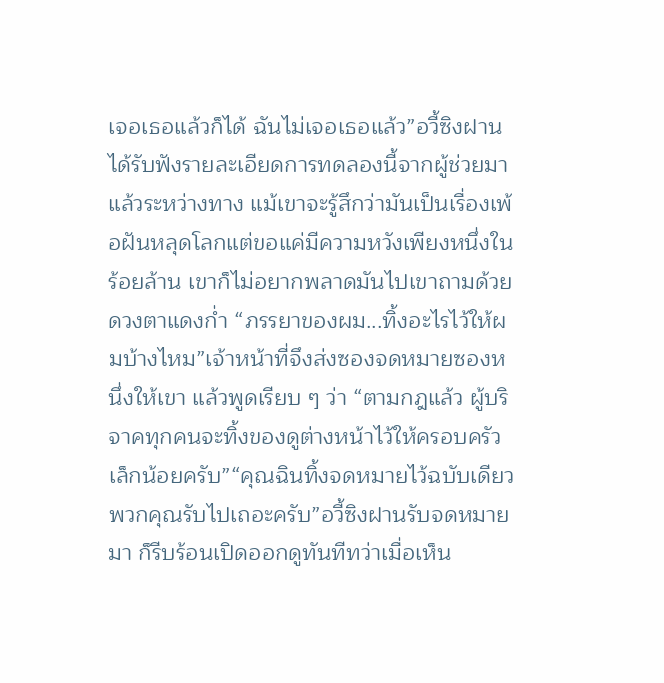เจอเธอแล้วก็ได้ ฉันไม่เจอเธอแล้ว”อวี้ซิงฝานได้รับฟังรายละเอียดการทดลองนี้จากผู้ช่วยมาแล้วระหว่างทาง แม้เขาจะรู้สึกว่ามันเป็นเรื่องเพ้อฝันหลุดโลกแต่ขอแค่มีความหวังเพียงหนึ่งในร้อยล้าน เขาก็ไม่อยากพลาดมันไปเขาถามด้วยดวงตาแดงก่ำ “ภรรยาของผม...ทิ้งอะไรไว้ให้ผมบ้างไหม”เจ้าหน้าที่จึงส่งซองจดหมายซองหนึ่งให้เขา แล้วพูดเรียบ ๆ ว่า “ตามกฎแล้ว ผู้บริจาคทุกคนจะทิ้งของดูต่างหน้าไว้ให้ครอบครัวเล็กน้อยครับ”“คุณฉินทิ้งจดหมายไว้ฉบับเดียว พวกคุณรับไปเถอะครับ”อวี้ซิงฝานรับจดหมายมา ก็รีบร้อนเปิดออกดูทันทีทว่าเมื่อเห็น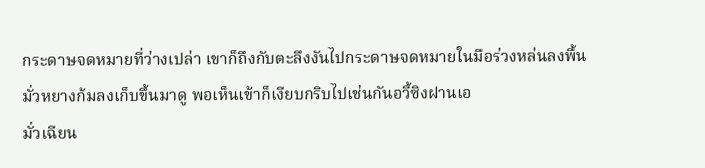กระดาษจดหมายที่ว่างเปล่า เขาก็ถึงกับตะลึงงันไปกระดาษจดหมายในมือร่วงหล่นลงพื้น มั่วหยางก้มลงเก็บขึ้นมาดู พอเห็นเข้าก็เงียบกริบไปเช่นกันอวี้ซิงฝานเอ
มั่วเฉียน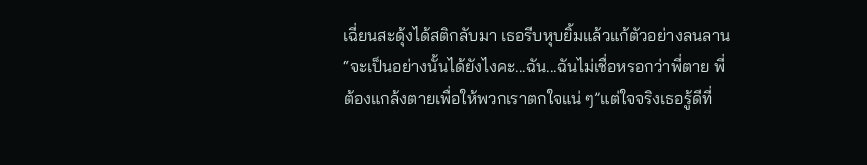เฉี่ยนสะดุ้งได้สติกลับมา เธอรีบหุบยิ้มแล้วแก้ตัวอย่างลนลาน “จะเป็นอย่างนั้นได้ยังไงคะ...ฉัน...ฉันไม่เชื่อหรอกว่าพี่ตาย พี่ต้องแกล้งตายเพื่อให้พวกเราตกใจแน่ ๆ”แต่ใจจริงเธอรู้ดีที่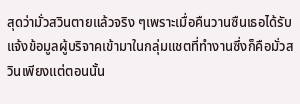สุดว่ามั่วสวินตายแล้วจริง ๆเพราะเมื่อคืนวานซืนเธอได้รับแจ้งข้อมูลผู้บริจาคเข้ามาในกลุ่มแชตที่ทำงานซึ่งก็คือมั่วสวินเพียงแต่ตอนนั้น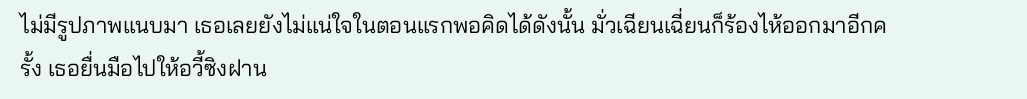ไม่มีรูปภาพแนบมา เธอเลยยังไม่แน่ใจในตอนแรกพอคิดได้ดังนั้น มั่วเฉียนเฉี่ยนก็ร้องไห้ออกมาอีกครั้ง เธอยื่นมือไปให้อวี้ซิงฝาน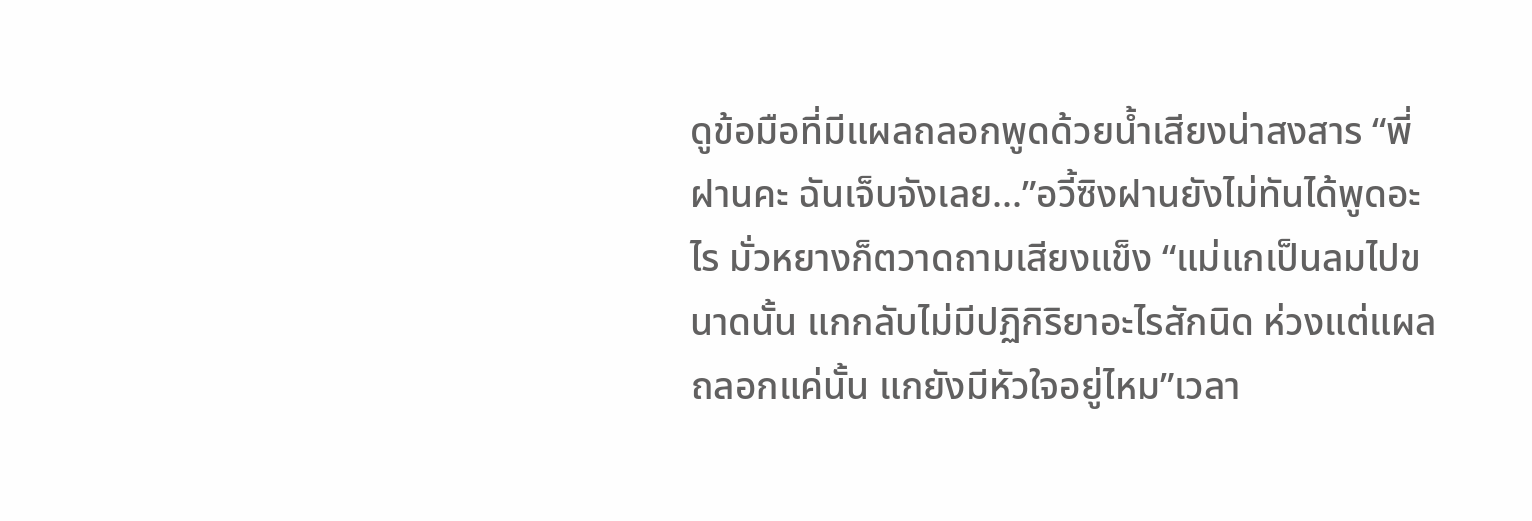ดูข้อมือที่มีแผลถลอกพูดด้วยน้ำเสียงน่าสงสาร “พี่ฝานคะ ฉันเจ็บจังเลย...”อวี้ซิงฝานยังไม่ทันได้พูดอะไร มั่วหยางก็ตวาดถามเสียงแข็ง “แม่แกเป็นลมไปขนาดนั้น แกกลับไม่มีปฏิกิริยาอะไรสักนิด ห่วงแต่แผลถลอกแค่นั้น แกยังมีหัวใจอยู่ไหม”เวลา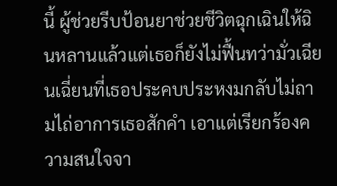นี้ ผู้ช่วยรีบป้อนยาช่วยชีวิตฉุกเฉินให้ฉินหลานแล้วแต่เธอก็ยังไม่ฟื้นทว่ามั่วเฉียนเฉี่ยนที่เธอประคบประหงมกลับไม่ถามไถ่อาการเธอสักคำ เอาแต่เรียกร้องความสนใจจา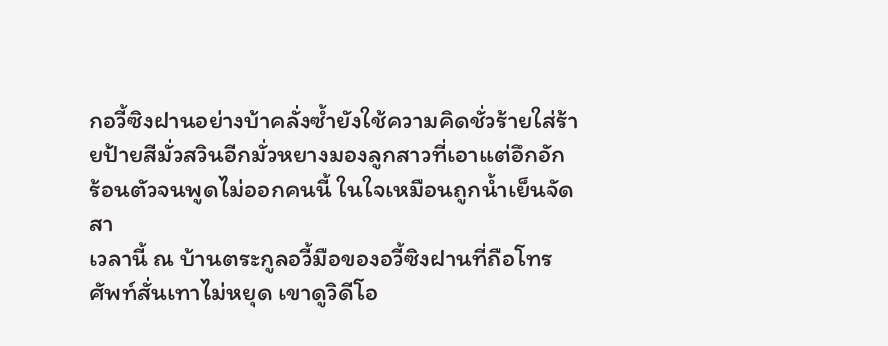กอวี้ซิงฝานอย่างบ้าคลั่งซ้ำยังใช้ความคิดชั่วร้ายใส่ร้ายป้ายสีมั่วสวินอีกมั่วหยางมองลูกสาวที่เอาแต่อึกอัก ร้อนตัวจนพูดไม่ออกคนนี้ ในใจเหมือนถูกน้ำเย็นจัดสา
เวลานี้ ณ บ้านตระกูลอวี้มือของอวี้ซิงฝานที่ถือโทรศัพท์สั่นเทาไม่หยุด เขาดูวิดีโอ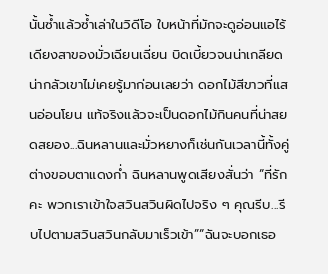นั้นซ้ำแล้วซ้ำเล่าในวิดีโอ ใบหน้าที่มักจะดูอ่อนแอไร้เดียงสาของมั่วเฉียนเฉี่ยน บิดเบี้ยวจนน่าเกลียดน่ากลัวเขาไม่เคยรู้มาก่อนเลยว่า ดอกไม้สีขาวที่แสนอ่อนโยน แท้จริงแล้วจะเป็นดอกไม้กินคนที่น่าสยดสยอง...ฉินหลานและมั่วหยางก็เช่นกันเวลานี้ทั้งคู่ต่างขอบตาแดงก่ำ ฉินหลานพูดเสียงสั่นว่า “ที่รักคะ พวกเราเข้าใจสวินสวินผิดไปจริง ๆ คุณรีบ...รีบไปตามสวินสวินกลับมาเร็วเข้า”“ฉันจะบอกเธอ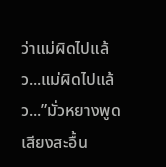ว่าแม่ผิดไปแล้ว...แม่ผิดไปแล้ว...”มั่วหยางพูดเสียงสะอื้น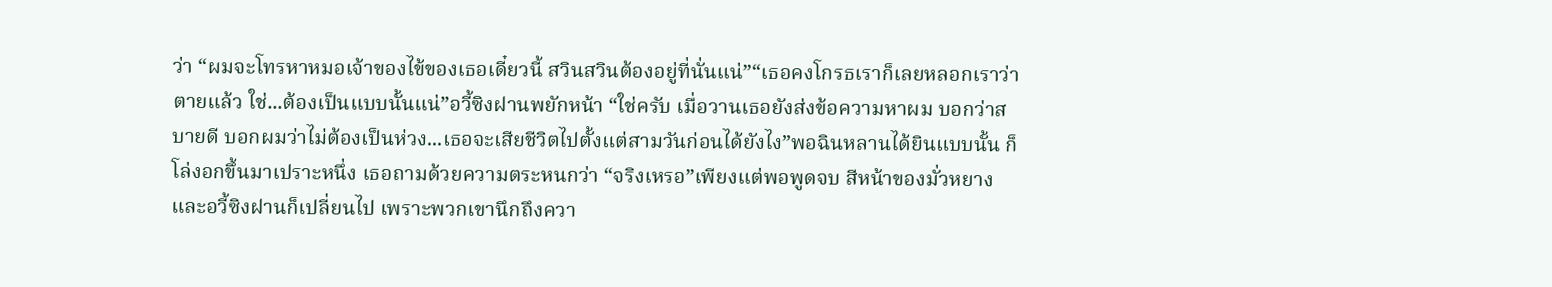ว่า “ผมจะโทรหาหมอเจ้าของไข้ของเธอเดี๋ยวนี้ สวินสวินต้องอยู่ที่นั่นแน่”“เธอคงโกรธเราก็เลยหลอกเราว่าตายแล้ว ใช่...ต้องเป็นแบบนั้นแน่”อวี้ซิงฝานพยักหน้า “ใช่ครับ เมื่อวานเธอยังส่งข้อความหาผม บอกว่าสบายดี บอกผมว่าไม่ต้องเป็นห่วง...เธอจะเสียชีวิตไปตั้งแต่สามวันก่อนได้ยังไง”พอฉินหลานได้ยินแบบนั้น ก็โล่งอกขึ้นมาเปราะหนึ่ง เธอถามด้วยความตระหนกว่า “จริงเหรอ”เพียงแต่พอพูดจบ สีหน้าของมั่วหยางและอวี้ซิงฝานก็เปลี่ยนไป เพราะพวกเขานึกถึงควา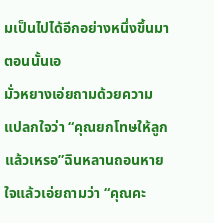มเป็นไปได้อีกอย่างหนึ่งขึ้นมาตอนนั้นเอ
มั่วหยางเอ่ยถามด้วยความแปลกใจว่า “คุณยกโทษให้ลูกแล้วเหรอ”ฉินหลานถอนหายใจแล้วเอ่ยถามว่า “คุณคะ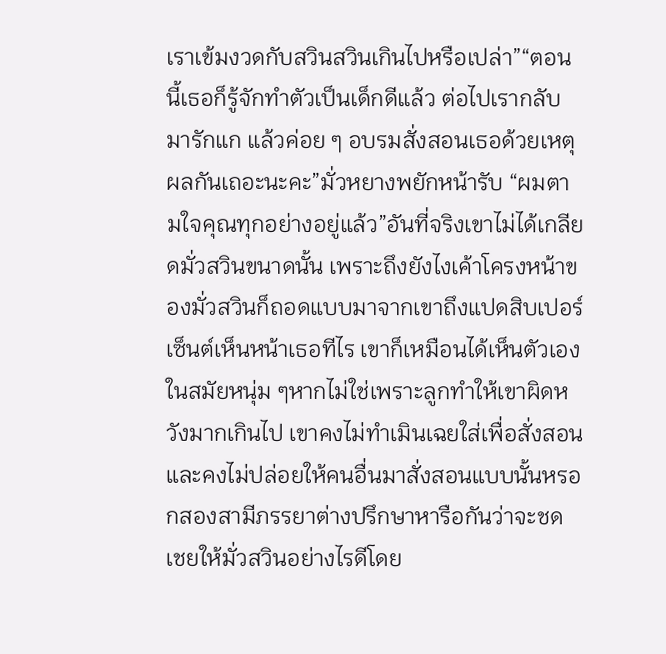เราเข้มงวดกับสวินสวินเกินไปหรือเปล่า”“ตอนนี้เธอก็รู้จักทำตัวเป็นเด็กดีแล้ว ต่อไปเรากลับมารักแก แล้วค่อย ๆ อบรมสั่งสอนเธอด้วยเหตุผลกันเถอะนะคะ”มั่วหยางพยักหน้ารับ “ผมตามใจคุณทุกอย่างอยู่แล้ว”อันที่จริงเขาไม่ได้เกลียดมั่วสวินขนาดนั้น เพราะถึงยังไงเค้าโครงหน้าของมั่วสวินก็ถอดแบบมาจากเขาถึงแปดสิบเปอร์เซ็นต์เห็นหน้าเธอทีไร เขาก็เหมือนได้เห็นตัวเองในสมัยหนุ่ม ๆหากไม่ใช่เพราะลูกทำให้เขาผิดหวังมากเกินไป เขาคงไม่ทำเมินเฉยใส่เพื่อสั่งสอน และคงไม่ปล่อยให้คนอื่นมาสั่งสอนแบบนั้นหรอกสองสามีภรรยาต่างปรึกษาหารือกันว่าจะชดเชยให้มั่วสวินอย่างไรดีโดย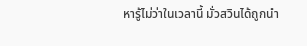หารู้ไม่ว่าในเวลานี้ มั่วสวินได้ถูกนำ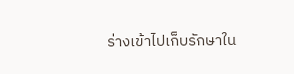ร่างเข้าไปเก็บรักษาใน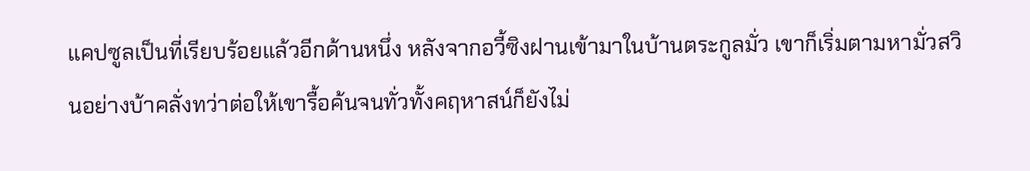แคปซูลเป็นที่เรียบร้อยแล้วอีกด้านหนึ่ง หลังจากอวี้ซิงฝานเข้ามาในบ้านตระกูลมั่ว เขาก็เริ่มตามหามั่วสวินอย่างบ้าคลั่งทว่าต่อให้เขารื้อค้นจนทั่วทั้งคฤหาสน์ก็ยังไม่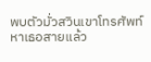พบตัวมั่วสวินเขาโทรศัพท์หาเธอสายแล้ว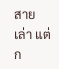สายเล่า แต่ก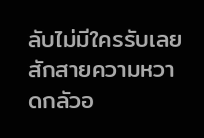ลับไม่มีใครรับเลยสักสายความหวาดกลัวอ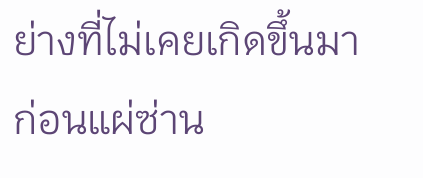ย่างที่ไม่เคยเกิดขึ้นมาก่อนแผ่ซ่าน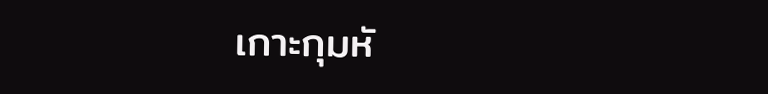เกาะกุมหั